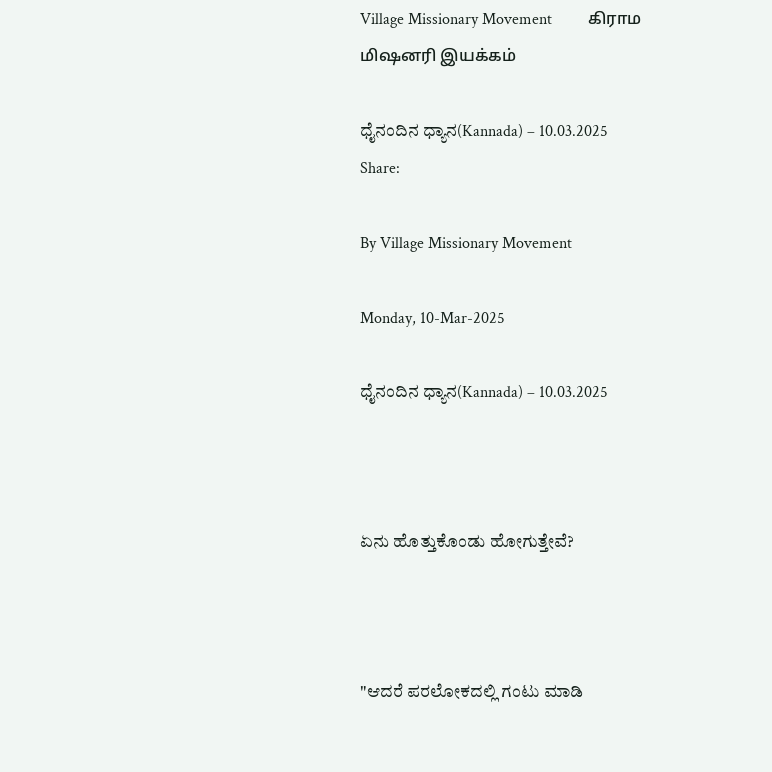Village Missionary Movement         கிராம மிஷனரி இயக்கம்

ಧೈನಂದಿನ ಧ್ಯಾನ(Kannada) – 10.03.2025
Share:

By Village Missionary Movement

Monday, 10-Mar-2025

ಧೈನಂದಿನ ಧ್ಯಾನ(Kannada) – 10.03.2025



ಏನು ಹೊತ್ತುಕೊಂಡು ಹೋಗುತ್ತೇವೆ?



"ಆದರೆ ಪರಲೋಕದಲ್ಲಿ ಗಂಟು ಮಾಡಿ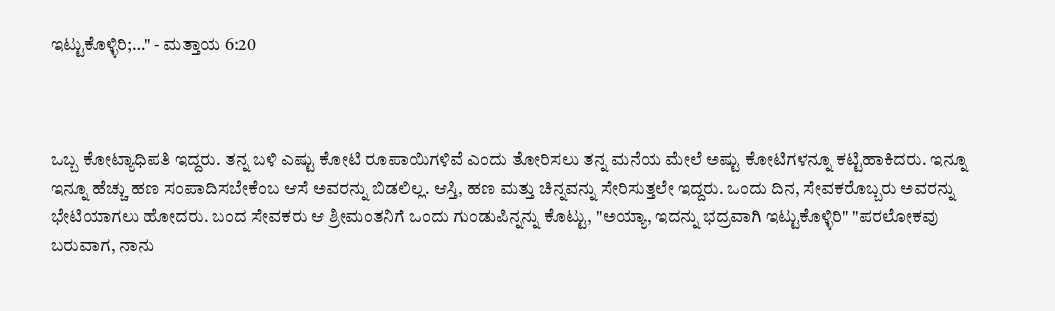ಇಟ್ಟುಕೊಳ್ಳಿರಿ;…" - ಮತ್ತಾಯ 6:20



ಒಬ್ಬ ಕೋಟ್ಯಾಧಿಪತಿ ಇದ್ದರು. ತನ್ನ ಬಳಿ ಎಷ್ಟು ಕೋಟಿ ರೂಪಾಯಿಗಳಿವೆ ಎಂದು ತೋರಿಸಲು ತನ್ನ ಮನೆಯ ಮೇಲೆ ಅಷ್ಟು ಕೋಟಿಗಳನ್ನೂ ಕಟ್ಟಿಹಾಕಿದರು. ಇನ್ನೂ ಇನ್ನೂ ಹೆಚ್ಚು ಹಣ ಸಂಪಾದಿಸಬೇಕೆಂಬ ಆಸೆ ಅವರನ್ನು ಬಿಡಲಿಲ್ಲ. ಆಸ್ತಿ, ಹಣ ಮತ್ತು ಚಿನ್ನವನ್ನು ಸೇರಿಸುತ್ತಲೇ ಇದ್ದರು. ಒಂದು ದಿನ, ಸೇವಕರೊಬ್ಬರು ಅವರನ್ನು ಭೇಟಿಯಾಗಲು ಹೋದರು. ಬಂದ ಸೇವಕರು ಆ ಶ್ರೀಮಂತನಿಗೆ ಒಂದು ಗುಂಡುಪಿನ್ನನ್ನು ಕೊಟ್ಟು, "ಅಯ್ಯಾ, ಇದನ್ನು ಭದ್ರವಾಗಿ ಇಟ್ಟುಕೊಳ್ಳಿರಿ" "ಪರಲೋಕವು ಬರುವಾಗ, ನಾನು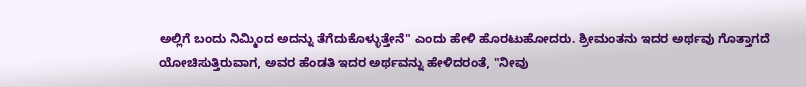ಅಲ್ಲಿಗೆ ಬಂದು ನಿಮ್ಮಿಂದ ಅದನ್ನು ತೆಗೆದುಕೊಳ್ಳುತ್ತೇನೆ" ಎಂದು ಹೇಳಿ ಹೊರಟುಹೋದರು. ಶ್ರೀಮಂತನು ಇದರ ಅರ್ಥವು ಗೊತ್ತಾಗದೆ ಯೋಚಿಸುತ್ತಿರುವಾಗ, ಅವರ ಹೆಂಡತಿ ಇದರ ಅರ್ಥವನ್ನು ಹೇಳಿದರಂತೆ, "ನೀವು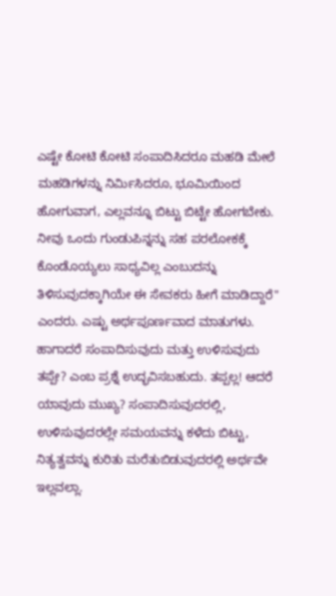ಎಷ್ಟೇ ಕೋಟಿ ಕೋಟಿ ಸಂಪಾದಿಸಿದರೂ ಮಹಡಿ ಮೇಲೆ ಮಹಡಿಗಳನ್ನು ನಿರ್ಮಿಸಿದರೂ, ಭೂಮಿಯಿಂದ ಹೋಗುವಾಗ, ಎಲ್ಲವನ್ನೂ ಬಿಟ್ಟು ಬಿಟ್ಟೇ ಹೋಗಬೇಕು. ನೀವು ಒಂದು ಗುಂಡುಪಿನ್ನನ್ನು ಸಹ ಪರಲೋಕಕ್ಕೆ ಕೊಂಡೊಯ್ಯಲು ಸಾಧ್ಯವಿಲ್ಲ ಎಂಬುದನ್ನು ತಿಳಿಸುವುದಕ್ಕಾಗಿಯೇ ಈ ಸೇವಕರು ಹೀಗೆ ಮಾಡಿದ್ದಾರೆ" ಎಂದರು. ಎಷ್ಟು ಅರ್ಥಪೂರ್ಣವಾದ ಮಾತುಗಳು. ಹಾಗಾದರೆ ಸಂಪಾದಿಸುವುದು ಮತ್ತು ಉಳಿಸುವುದು ತಪ್ಪೇ? ಎಂಬ ಪ್ರಶ್ನೆ ಉದ್ಭವಿಸಬಹುದು. ತಪ್ಪಲ್ಲ! ಆದರೆ ಯಾವುದು ಮುಖ್ಯ? ಸಂಪಾದಿಸುವುದರಲ್ಲಿ, ಉಳಿಸುವುದರಲ್ಲೇ ಸಮಯವನ್ನು ಕಳೆದು ಬಿಟ್ಟು, ನಿತ್ಯತ್ವವನ್ನು ಕುರಿತು ಮರೆತುಬಿಡುವುದರಲ್ಲಿ ಅರ್ಥವೇ ಇಲ್ಲವಲ್ಲಾ.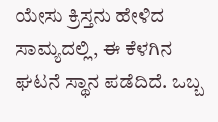ಯೇಸು ಕ್ರಿಸ್ತನು ಹೇಳಿದ ಸಾಮ್ಯದಲ್ಲಿ, ಈ ಕೆಳಗಿನ ಘಟನೆ ಸ್ಥಾನ ಪಡೆದಿದೆ. ಒಬ್ಬ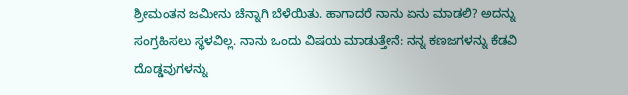ಶ್ರೀಮಂತನ ಜಮೀನು ಚೆನ್ನಾಗಿ ಬೆಳೆಯಿತು. ಹಾಗಾದರೆ ನಾನು ಏನು ಮಾಡಲಿ? ಅದನ್ನು ಸಂಗ್ರಹಿಸಲು ಸ್ಥಳವಿಲ್ಲ. ನಾನು ಒಂದು ವಿಷಯ ಮಾಡುತ್ತೇನೆ: ನನ್ನ ಕಣಜಗಳನ್ನು ಕೆಡವಿ ದೊಡ್ಡವುಗಳನ್ನು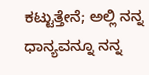ಕಟ್ಟುತ್ತೇನೆ; ಅಲ್ಲಿ ನನ್ನ ಧಾನ್ಯವನ್ನೂ ನನ್ನ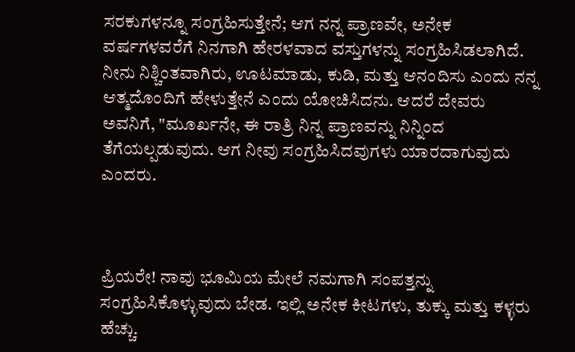ಸರಕುಗಳನ್ನೂ ಸಂಗ್ರಹಿಸುತ್ತೇನೆ; ಆಗ ನನ್ನ ಪ್ರಾಣವೇ, ಅನೇಕ ವರ್ಷಗಳವರೆಗೆ ನಿನಗಾಗಿ ಹೇರಳವಾದ ವಸ್ತುಗಳನ್ನು ಸಂಗ್ರಹಿಸಿಡಲಾಗಿದೆ. ನೀನು ನಿಶ್ಚಿಂತವಾಗಿರು, ಊಟಮಾಡು, ಕುಡಿ, ಮತ್ತು ಆನಂದಿಸು ಎಂದು ನನ್ನ ಆತ್ಮದೊಂದಿಗೆ ಹೇಳುತ್ತೇನೆ ಎಂದು ಯೋಚಿಸಿದನು. ಆದರೆ ದೇವರು ಅವನಿಗೆ, "ಮೂರ್ಖನೇ, ಈ ರಾತ್ರಿ ನಿನ್ನ ಪ್ರಾಣವನ್ನು ನಿನ್ನಿಂದ ತೆಗೆಯಲ್ಪಡುವುದು. ಆಗ ನೀವು ಸಂಗ್ರಹಿಸಿದವುಗಳು ಯಾರದಾಗುವುದು ಎಂದರು.



ಪ್ರಿಯರೇ! ನಾವು ಭೂಮಿಯ ಮೇಲೆ ನಮಗಾಗಿ ಸಂಪತ್ತನ್ನು ಸಂಗ್ರಹಿಸಿಕೊಳ್ಳುವುದು ಬೇಡ. ಇಲ್ಲಿ ಅನೇಕ ಕೀಟಗಳು, ತುಕ್ಕು ಮತ್ತು ಕಳ್ಳರು ಹೆಚ್ಚು.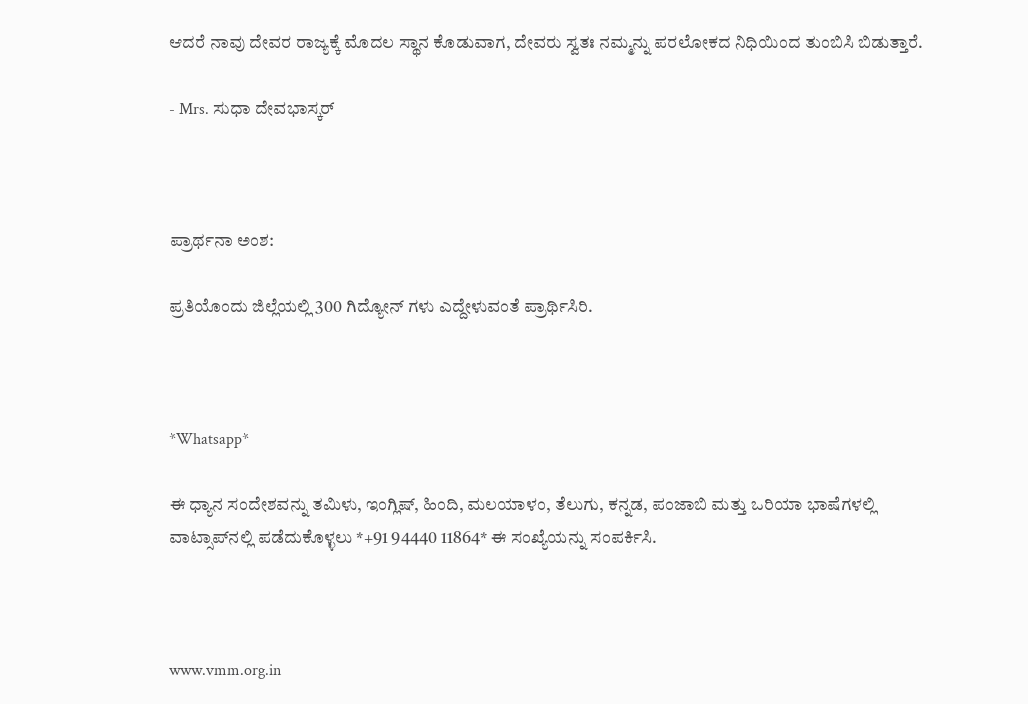ಆದರೆ ನಾವು ದೇವರ ರಾಜ್ಯಕ್ಕೆ ಮೊದಲ ಸ್ಥಾನ ಕೊಡುವಾಗ, ದೇವರು ಸ್ವತಃ ನಮ್ಮನ್ನು ಪರಲೋಕದ ನಿಧಿಯಿಂದ ತುಂಬಿಸಿ ಬಿಡುತ್ತಾರೆ.

- Mrs. ಸುಧಾ ದೇವಭಾಸ್ಕರ್



ಪ್ರಾರ್ಥನಾ ಅಂಶ:

ಪ್ರತಿಯೊಂದು ಜಿಲ್ಲೆಯಲ್ಲಿ 300 ಗಿದ್ಯೋನ್ ಗಳು ಎದ್ದೇಳುವಂತೆ ಪ್ರಾರ್ಥಿಸಿರಿ.



*Whatsapp*

ಈ ಧ್ಯಾನ ಸಂದೇಶವನ್ನು ತಮಿಳು, ಇಂಗ್ಲಿಷ್, ಹಿಂದಿ, ಮಲಯಾಳಂ, ತೆಲುಗು, ಕನ್ನಡ, ಪಂಜಾಬಿ ಮತ್ತು ಒರಿಯಾ ಭಾಷೆಗಳಲ್ಲಿ ವಾಟ್ಸಾಪ್‌ನಲ್ಲಿ ಪಡೆದುಕೊಳ್ಳಲು *+91 94440 11864* ಈ ಸಂಖ್ಯೆಯನ್ನು ಸಂಪರ್ಕಿಸಿ.



www.vmm.org.in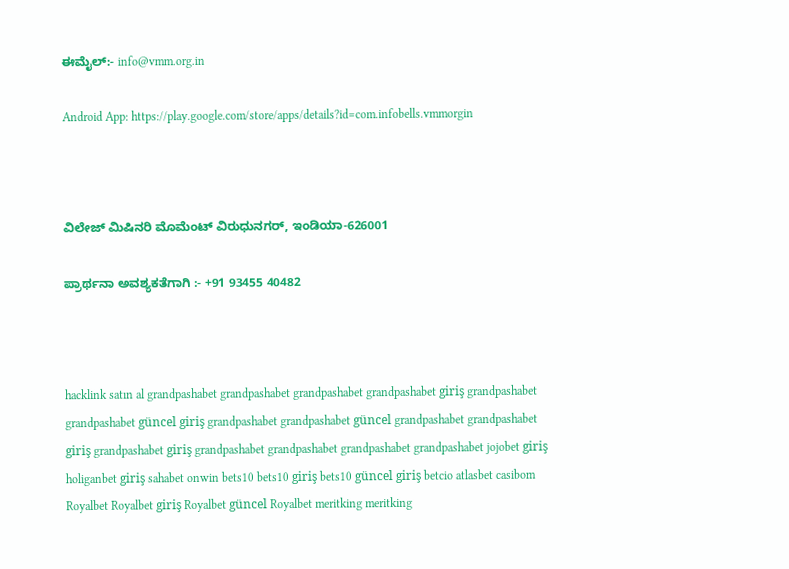ಈಮೈಲ್:- info@vmm.org.in

Android App: https://play.google.com/store/apps/details?id=com.infobells.vmmorgin



ವಿಲೇಜ್ ಮಿಷಿನರಿ ಮೊಮೆಂಟ್ ವಿರುಧುನಗರ್, ಇಂಡಿಯಾ-626001

ಪ್ರಾರ್ಥನಾ ಅವಶ್ಯಕತೆಗಾಗಿ :- +91 93455 40482



hacklink satın al grandpashabet grandpashabet grandpashabet grandpashabet giriş grandpashabet grandpashabet güncel giriş grandpashabet grandpashabet güncel grandpashabet grandpashabet giriş grandpashabet giriş grandpashabet grandpashabet grandpashabet grandpashabet jojobet giriş holiganbet giriş sahabet onwin bets10 bets10 giriş bets10 güncel giriş betcio atlasbet casibom Royalbet Royalbet giriş Royalbet güncel Royalbet meritking meritking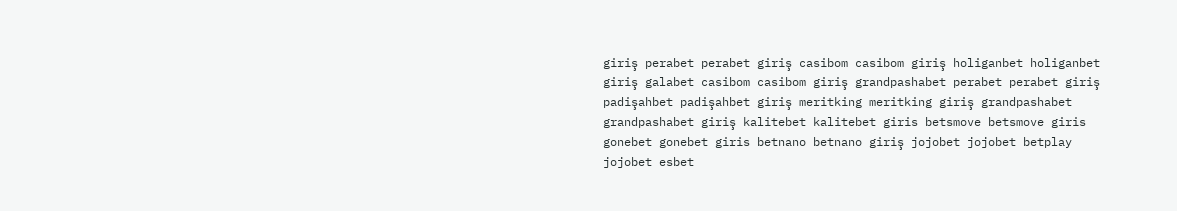giriş perabet perabet giriş casibom casibom giriş holiganbet holiganbet giriş galabet casibom casibom giriş grandpashabet perabet perabet giriş padişahbet padişahbet giriş meritking meritking giriş grandpashabet grandpashabet giriş kalitebet kalitebet giris betsmove betsmove giris gonebet gonebet giris betnano betnano giriş jojobet jojobet betplay jojobet esbet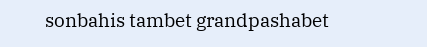sonbahis tambet grandpashabet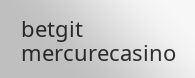betgit mercurecasino